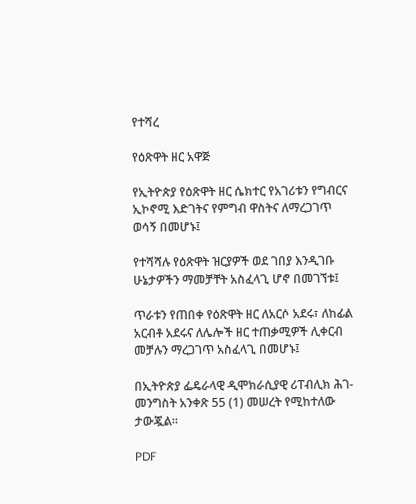የተሻረ

የዕጽዋት ዘር አዋጅ

የኢትዮጵያ የዕጽዋት ዘር ሴክተር የአገሪቱን የግብርና ኢኮኖሚ እድገትና የምግብ ዋስትና ለማረጋገጥ ወሳኝ በመሆኑ፤

የተሻሻሉ የዕጽዋት ዝርያዎች ወደ ገበያ እንዲገቡ ሁኔታዎችን ማመቻቸት አስፈላጊ ሆኖ በመገኘቱ፤

ጥራቱን የጠበቀ የዕጽዋት ዘር ለአርሶ አደሩ፣ ለከፊል አርብቶ አደሩና ለሌሎች ዘር ተጠቃሚዎች ሊቀርብ መቻሉን ማረጋገጥ አስፈላጊ በመሆኑ፤

በኢትዮጵያ ፌዴራላዊ ዲሞክራሲያዊ ሪፐብሊክ ሕገ-መንግስት አንቀጽ 55 (1) መሠረት የሚከተለው ታውጇል።

PDF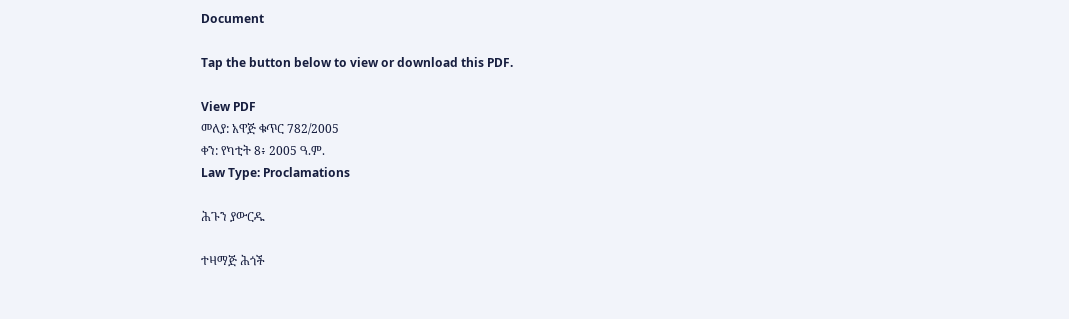Document

Tap the button below to view or download this PDF.

View PDF
መለያ: አዋጅ ቁጥር 782/2005
ቀን: የካቲት 8፥ 2005 ዓ.ም.
Law Type: Proclamations

ሕጉን ያውርዱ

ተዛማጅ ሕጎች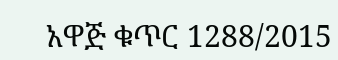አዋጅ ቁጥር 1288/2015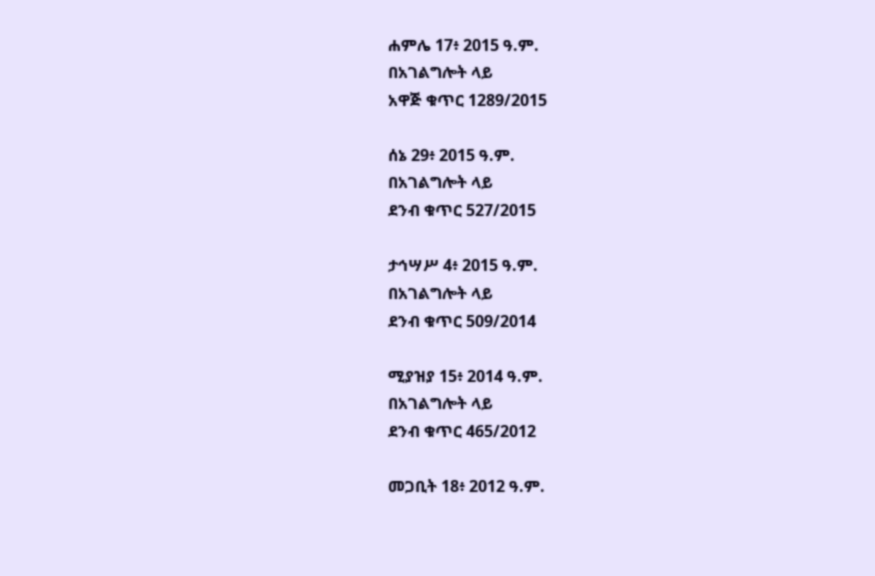ሐምሌ 17፥ 2015 ዓ.ም.
በአገልግሎት ላይ
አዋጅ ቁጥር 1289/2015

ሰኔ 29፥ 2015 ዓ.ም.
በአገልግሎት ላይ
ደንብ ቁጥር 527/2015

ታኅሣሥ 4፥ 2015 ዓ.ም.
በአገልግሎት ላይ
ደንብ ቁጥር 509/2014

ሚያዝያ 15፥ 2014 ዓ.ም.
በአገልግሎት ላይ
ደንብ ቁጥር 465/2012

መጋቢት 18፥ 2012 ዓ.ም.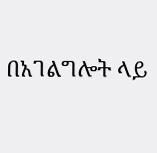በአገልግሎት ላይ